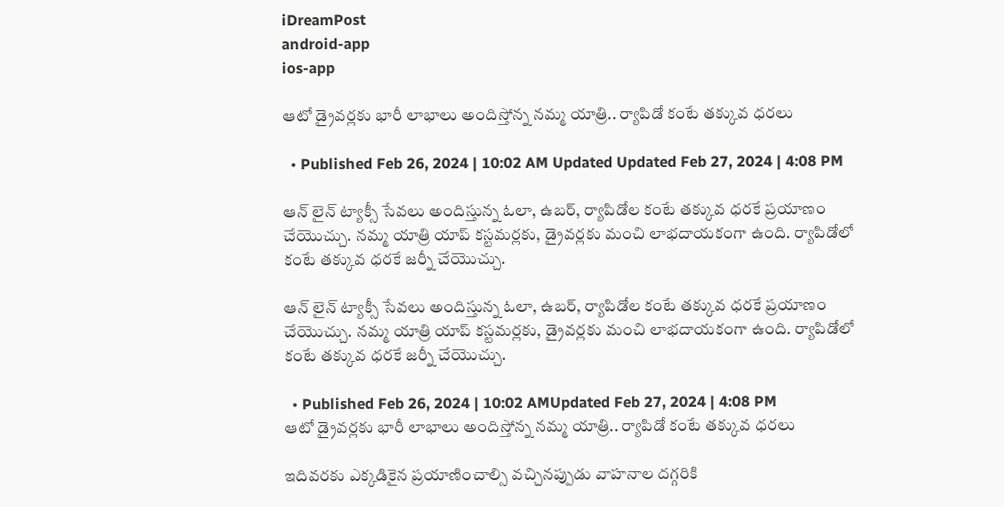iDreamPost
android-app
ios-app

ఆటో డ్రైవర్లకు భారీ లాభాలు అందిస్తోన్న నమ్మ యాత్రి.. ర్యాపిడో కంటే తక్కువ ధరలు

  • Published Feb 26, 2024 | 10:02 AM Updated Updated Feb 27, 2024 | 4:08 PM

ఆన్ లైన్ ట్యాక్సీ సేవలు అందిస్తున్న ఓలా, ఉబర్, ర్యాపిడోల కంటే తక్కువ ధరకే ప్రయాణం చేయొచ్చు. నమ్మ యాత్రి యాప్ కస్టమర్లకు, డ్రైవర్లకు మంచి లాభదాయకంగా ఉంది. ర్యాపిడోలో కంటే తక్కువ ధరకే జర్నీ చేయొచ్చు.

ఆన్ లైన్ ట్యాక్సీ సేవలు అందిస్తున్న ఓలా, ఉబర్, ర్యాపిడోల కంటే తక్కువ ధరకే ప్రయాణం చేయొచ్చు. నమ్మ యాత్రి యాప్ కస్టమర్లకు, డ్రైవర్లకు మంచి లాభదాయకంగా ఉంది. ర్యాపిడోలో కంటే తక్కువ ధరకే జర్నీ చేయొచ్చు.

  • Published Feb 26, 2024 | 10:02 AMUpdated Feb 27, 2024 | 4:08 PM
ఆటో డ్రైవర్లకు భారీ లాభాలు అందిస్తోన్న నమ్మ యాత్రి.. ర్యాపిడో కంటే తక్కువ ధరలు

ఇదివరకు ఎక్కడికైన ప్రయాణించాల్సి వచ్చినప్పుడు వాహనాల దగ్గరికి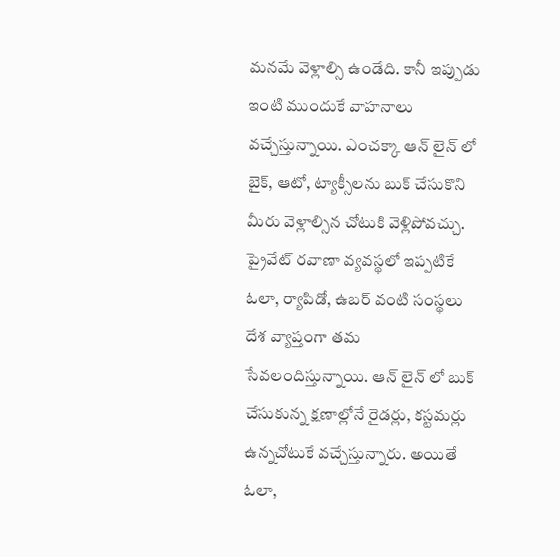మనమే వెళ్లాల్సి ఉండేది. కానీ ఇప్పుడు ఇంటి ముందుకే వాహనాలు వచ్చేస్తున్నాయి. ఎంచక్కా ఆన్ లైన్ లో బైక్, ఆటో, ట్యాక్సీలను బుక్ చేసుకొని మీరు వెళ్లాల్సిన చోటుకి వెళ్లిపోవచ్చు. ప్రైవేట్ రవాణా వ్యవస్థలో ఇప్పటికే ఓలా, ర్యాపిడో, ఉబర్ వంటి సంస్థలు దేశ వ్యాప్తంగా తమ సేవలందిస్తున్నాయి. ఆన్ లైన్ లో బుక్ చేసుకున్న క్షణాల్లోనే రైడర్లు, కస్టమర్లు ఉన్నచోటుకే వచ్చేస్తున్నారు. అయితే ఓలా,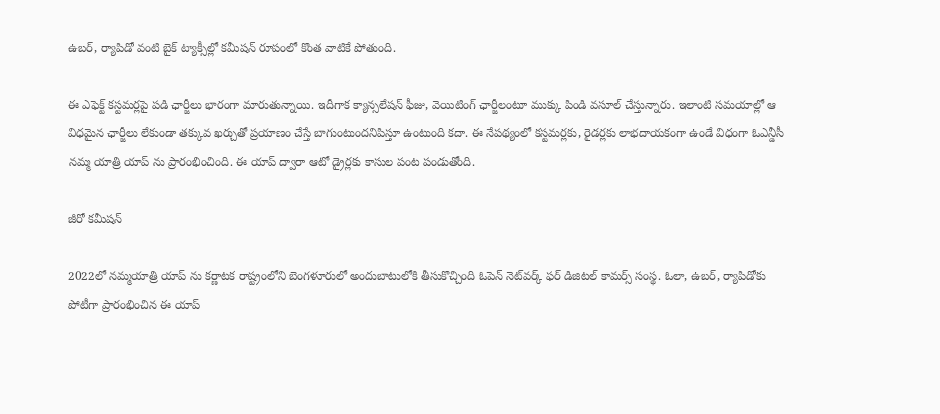ఉబర్, ర్యాపిడో వంటి బైక్ ట్యాక్సీల్లో కమీషన్ రూపంలో కొంత వాటికే పోతుంది.

ఈ ఎఫెక్ట్ కస్టమర్లపై పడి ఛార్జీలు భారంగా మారుతున్నాయి. ఇదీగాక క్యాన్సలేషన్ ఫీజు, వెయిటింగ్ ఛార్జీలంటూ ముక్కు పిండి వసూల్ చేస్తున్నారు. ఇలాంటి సమయాల్లో ఆ విధమైన ఛార్జీలు లేకుండా తక్కువ ఖర్చుతో ప్రయాణం చేస్తే బాగుంటుందనిపిస్తూ ఉంటుంది కదా. ఈ నేపథ్యంలో కస్టమర్లకు, రైడర్లకు లాభదాయకంగా ఉండే విధంగా ఓఎన్డీసీ నమ్మ యాత్రి యాప్‌ ను ప్రారంభించింది. ఈ యాప్ ద్వారా ఆటో డ్రైర్లకు కాసుల పంట పండుతోంది.

జీరో కమీషన్

2022లో నమ్మయాత్రి యాప్ ను కర్ణాటక రాష్ట్రంలోని బెంగళూరులో అందుబాటులోకి తీసుకొచ్చింది ఓపెన్ నెట్‌వర్క్ ఫర్ డిజిటల్ కామర్స్ సంస్థ. ఓలా, ఉబర్‌, ర్యాపిడోకు పోటీగా ప్రారంభించిన ఈ యాప్‌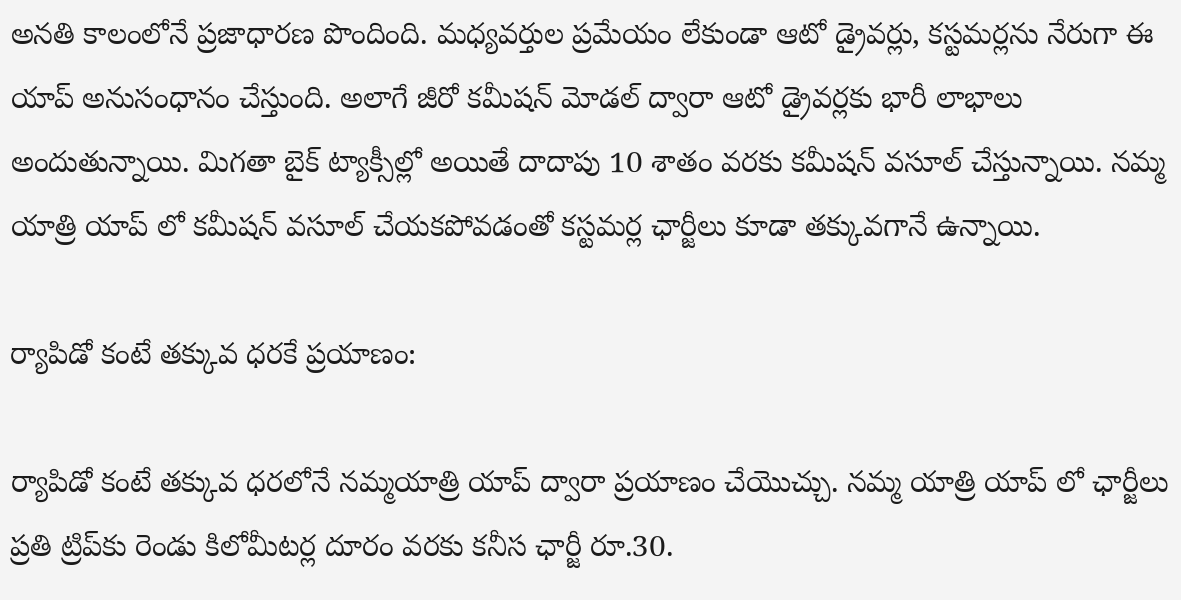అనతి కాలంలోనే ప్రజాధారణ పొందింది. మధ్యవర్తుల ప్రమేయం లేకుండా ఆటో డ్రైవర్లు, కస్టమర్లను నేరుగా ఈ యాప్‌ అనుసంధానం చేస్తుంది. అలాగే జీరో కమీషన్ మోడల్ ద్వారా ఆటో డ్రైవర్లకు భారీ లాభాలు అందుతున్నాయి. మిగతా బైక్ ట్యాక్సీల్లో అయితే దాదాపు 10 శాతం వరకు కమీషన్ వసూల్ చేస్తున్నాయి. నమ్మ యాత్రి యాప్ లో కమీషన్ వసూల్ చేయకపోవడంతో కస్టమర్ల ఛార్జీలు కూడా తక్కువగానే ఉన్నాయి.

ర్యాపిడో కంటే తక్కువ ధరకే ప్రయాణం:

ర్యాపిడో కంటే తక్కువ ధరలోనే నమ్మయాత్రి యాప్ ద్వారా ప్రయాణం చేయొచ్చు. నమ్మ యాత్రి యాప్‌ లో ఛార్జీలు ప్రతి ట్రిప్‌కు రెండు కిలోమీటర్ల దూరం వరకు కనీస ఛార్జీ రూ.30.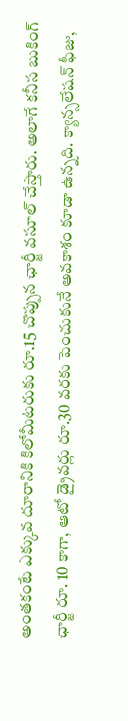అంతకంటే ఎక్కువ దూరానికి కిలోమీటరుకు రూ.15 చొప్పున ఛార్జీ వసూల్ చేస్తారు. అలాగే కనీస బుకింగ్‌ ఛార్జీ రూ. 10 కాగా, ఆటో డ్రైవర్లు రూ.30 వరకు పెంచుకునే అవకాశం కూడా ఉన్నది. క్యాన్సలేషన్ ఫీజు,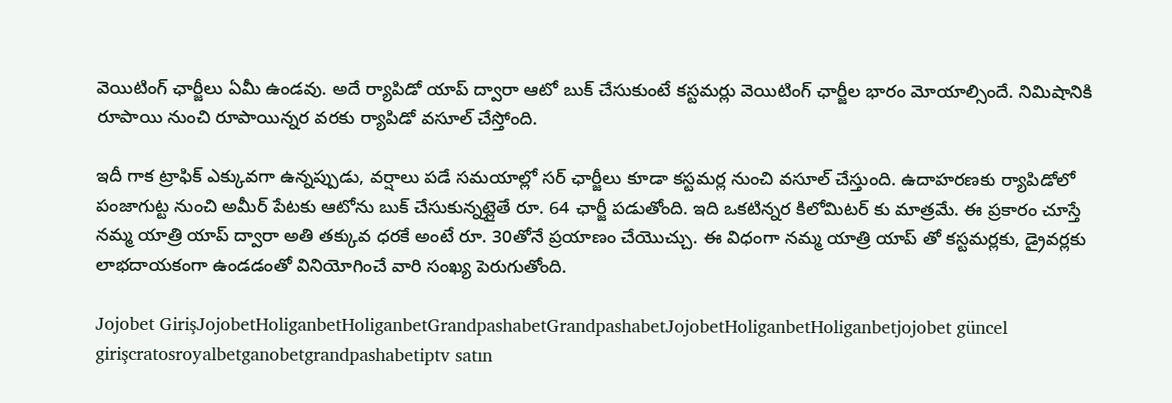వెయిటింగ్ ఛార్జీలు ఏమీ ఉండవు. అదే ర్యాపిడో యాప్ ద్వారా ఆటో బుక్ చేసుకుంటే కస్టమర్లు వెయిటింగ్ ఛార్జీల భారం మోయాల్సిందే. నిమిషానికి రూపాయి నుంచి రూపాయిన్నర వరకు ర్యాపిడో వసూల్ చేస్తోంది.

ఇదీ గాక ట్రాఫిక్ ఎక్కువగా ఉన్నప్పుడు, వర్షాలు పడే సమయాల్లో సర్ ఛార్జీలు కూడా కస్టమర్ల నుంచి వసూల్ చేస్తుంది. ఉదాహరణకు ర్యాపిడోలో పంజాగుట్ట నుంచి అమీర్ పేటకు ఆటోను బుక్ చేసుకున్నట్లైతే రూ. 64 ఛార్జీ పడుతోంది. ఇది ఒకటిన్నర కిలోమిటర్ కు మాత్రమే. ఈ ప్రకారం చూస్తే నమ్మ యాత్రి యాప్ ద్వారా అతి తక్కువ ధరకే అంటే రూ. 30తోనే ప్రయాణం చేయొచ్చు. ఈ విధంగా నమ్మ యాత్రి యాప్ తో కస్టమర్లకు, డ్రైవర్లకు లాభదాయకంగా ఉండడంతో వినియోగించే వారి సంఖ్య పెరుగుతోంది.

Jojobet GirişJojobetHoliganbetHoliganbetGrandpashabetGrandpashabetJojobetHoliganbetHoliganbetjojobet güncel girişcratosroyalbetganobetgrandpashabetiptv satın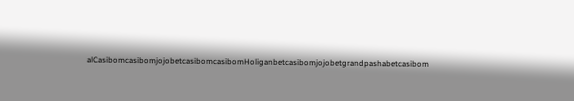alCasibomcasibomjojobetcasibomcasibomHoliganbetcasibomjojobetgrandpashabetcasibom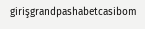girişgrandpashabetcasibom